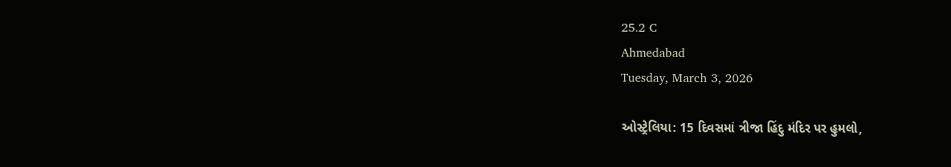25.2 C
Ahmedabad
Tuesday, March 3, 2026

ઓસ્ટ્રેલિયા: 15 દિવસમાં ત્રીજા હિંદુ મંદિર પર હુમલો,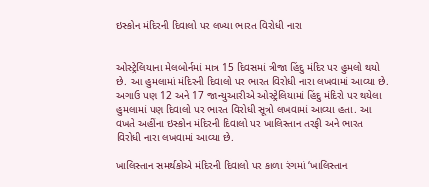ઇસ્કોન મંદિરની દિવાલો પર લખ્યા ભારત વિરોધી નારા


ઓસ્ટ્રેલિયાના મેલબોર્નમાં માત્ર 15 દિવસમાં ત્રીજા હિંદુ મંદિર પર હુમલો થયો છે. આ હુમલામાં મંદિરની દિવાલો પર ભારત વિરોધી નારા લખવામાં આવ્યા છે. અગાઉ પણ 12 અને 17 જાન્યુઆરીએ ઓસ્ટ્રેલિયામાં હિંદુ મંદિરો પર થયેલા હુમલામાં પણ દિવાલો પર ભારત વિરોધી સૂત્રો લખવામાં આવ્યા હતા. આ વખતે અહીંના ઇસ્કોન મંદિરની દિવાલો પર ખાલિસ્તાન તરફી અને ભારત વિરોધી નારા લખવામાં આવ્યા છે.

ખાલિસ્તાન સમર્થકોએ મંદિરની દિવાલો પર કાળા રંગમાં ‘ખાલિસ્તાન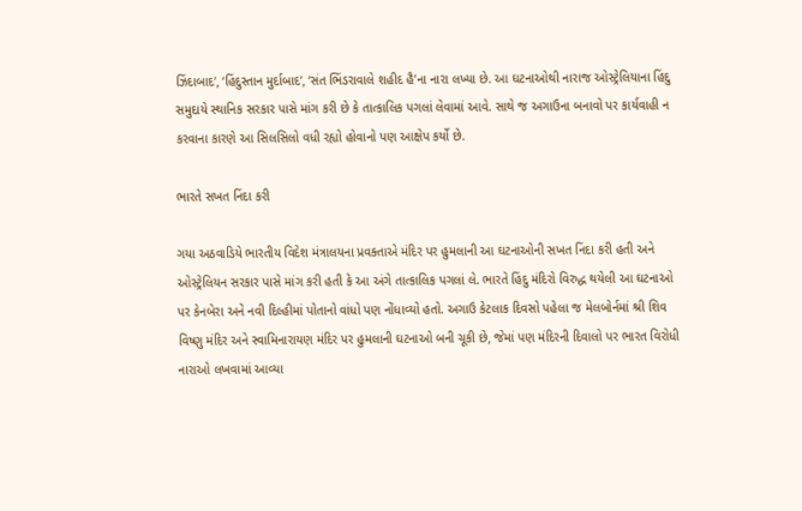ઝિંદાબાદ’, ‘હિંદુસ્તાન મુર્દાબાદ’, ‘સંત ભિંડરાવાલે શહીદ હૈ’ના નારા લખ્યા છે. આ ઘટનાઓથી નારાજ ઓસ્ટ્રેલિયાના હિંદુ સમુદાયે સ્થાનિક સરકાર પાસે માંગ કરી છે કે તાત્કાલિક પગલાં લેવામાં આવે. સાથે જ અગાઉના બનાવો પર કાર્યવાહી ન કરવાના કારણે આ સિલસિલો વધી રહ્યો હોવાનો પણ આક્ષેપ કર્યો છે.

ભારતે સખત નિંદા કરી

ગયા અઠવાડિયે ભારતીય વિદેશ મંત્રાલયના પ્રવક્તાએ મંદિર પર હુમલાની આ ઘટનાઓની સખત નિંદા કરી હતી અને ઓસ્ટ્રેલિયન સરકાર પાસે માંગ કરી હતી કે આ અંગે તાત્કાલિક પગલાં લે. ભારતે હિંદુ મંદિરો વિરુદ્ધ થયેલી આ ઘટનાઓ પર કેનબેરા અને નવી દિલ્હીમાં પોતાનો વાંધો પણ નોંધાવ્યો હતો. અગાઉ કેટલાક દિવસો પહેલા જ મેલબોર્નમાં શ્રી શિવ વિષ્ણુ મંદિર અને સ્વામિનારાયણ મંદિર પર હુમલાની ઘટનાઓ બની ચૂકી છે, જેમાં પણ મંદિરની દિવાલો પર ભારત વિરોધી નારાઓ લખવામાં આવ્યા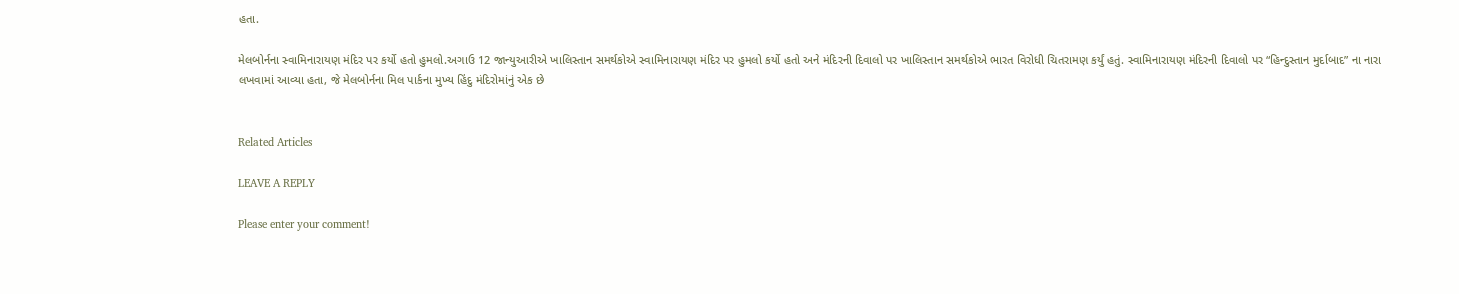હતા.

મેલબોર્નના સ્વામિનારાયણ મંદિર પર કર્યો હતો હુમલો.અગાઉ 12 જાન્યુઆરીએ ખાલિસ્તાન સમર્થકોએ સ્વામિનારાયણ મંદિર પર હુમલો કર્યો હતો અને મંદિરની દિવાલો પર ખાલિસ્તાન સમર્થકોએ ભારત વિરોધી ચિતરામણ કર્યું હતું. સ્વામિનારાયણ મંદિરની દિવાલો પર “હિન્દુસ્તાન મુર્દાબાદ” ના નારા લખવામાં આવ્યા હતા, જે મેલબોર્નના મિલ પાર્કના મુખ્ય હિંદુ મંદિરોમાંનું એક છે


Related Articles

LEAVE A REPLY

Please enter your comment!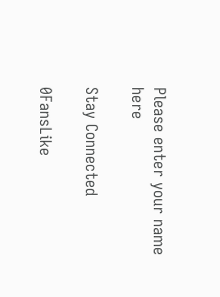Please enter your name here

Stay Connected

0FansLike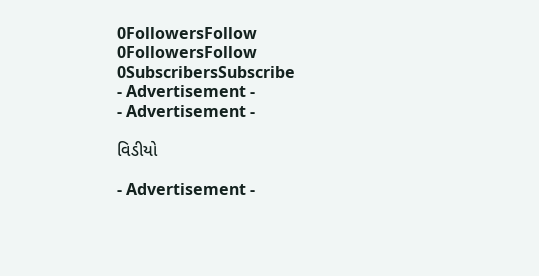0FollowersFollow
0FollowersFollow
0SubscribersSubscribe
- Advertisement -
- Advertisement -

વિડીયો

- Advertisement -